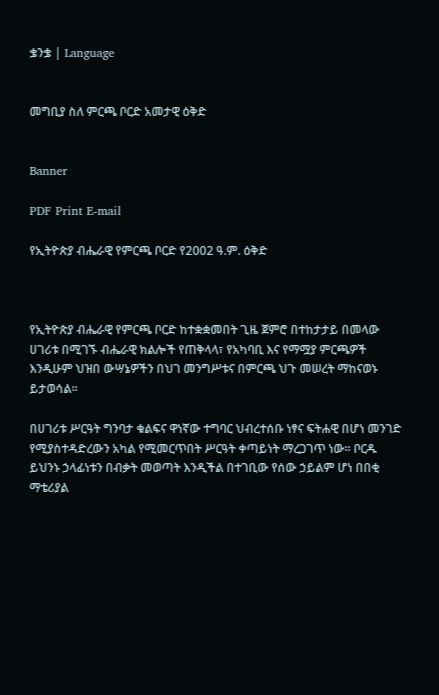ቌንቌ | Language


መግቢያ ስለ ምርጫ ቦርድ አመታዊ ዕቅድ


Banner

PDF Print E-mail

የኢትዮጵያ ብሔራዊ የምርጫ ቦርድ የ2002 ዓ.ም. ዕቅድ



የኢትዮጵያ ብሔራዊ የምርጫ ቦርድ ከተቋቋመበት ጊዜ ጀምሮ በተከታታይ በመላው ሀገሪቱ በሚገኙ ብሔራዊ ክልሎች የጠቅላላ፣ የአካባቢ እና የማሟያ ምርጫዎች እንዲሁም ህዝበ ውሣኔዎችን በህገ መንግሥቱና በምርጫ ህጉ መሠረት ማከናወኑ ይታወሳል፡፡

በሀገሪቱ ሥርዓት ግንባታ ቁልፍና ዋነኛው ተግባር ህብረተሰቡ ነፃና ፍትሐዊ በሆነ መንገድ የሚያስተዳድረውን አካል የሚመርጥበት ሥርዓት ቀጣይነት ማረጋገጥ ነው፡፡ ቦርዱ ይህንኑ ኃላፊነቱን በብቃት መወጣት እንዲችል በተገቢው የሰው ኃይልም ሆነ በበቂ ማቴሪያል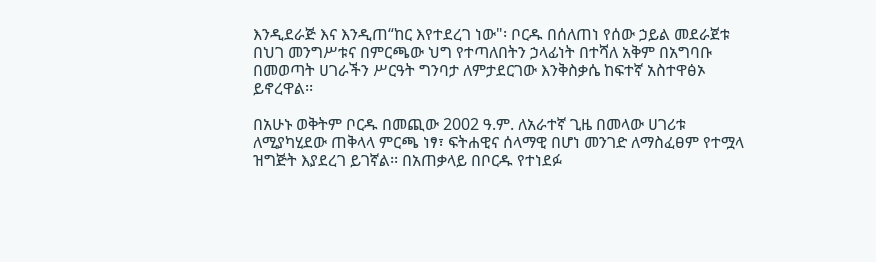እንዲደራጅ እና እንዲጠ“ከር እየተደረገ ነው"፡ ቦርዱ በሰለጠነ የሰው ኃይል መደራጀቱ በህገ መንግሥቱና በምርጫው ህግ የተጣለበትን ኃላፊነት በተሻለ አቅም በአግባቡ በመወጣት ሀገራችን ሥርዓት ግንባታ ለምታደርገው እንቅስቃሴ ከፍተኛ አስተዋፅኦ ይኖረዋል፡፡

በአሁኑ ወቅትም ቦርዱ በመጪው 2002 ዓ.ም. ለአራተኛ ጊዜ በመላው ሀገሪቱ ለሚያካሂደው ጠቅላላ ምርጫ ነፃ፣ ፍትሐዊና ሰላማዊ በሆነ መንገድ ለማስፈፀም የተሟላ ዝግጅት እያደረገ ይገኛል፡፡ በአጠቃላይ በቦርዱ የተነደፉ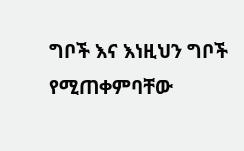ግቦች እና እነዚህን ግቦች የሚጠቀምባቸው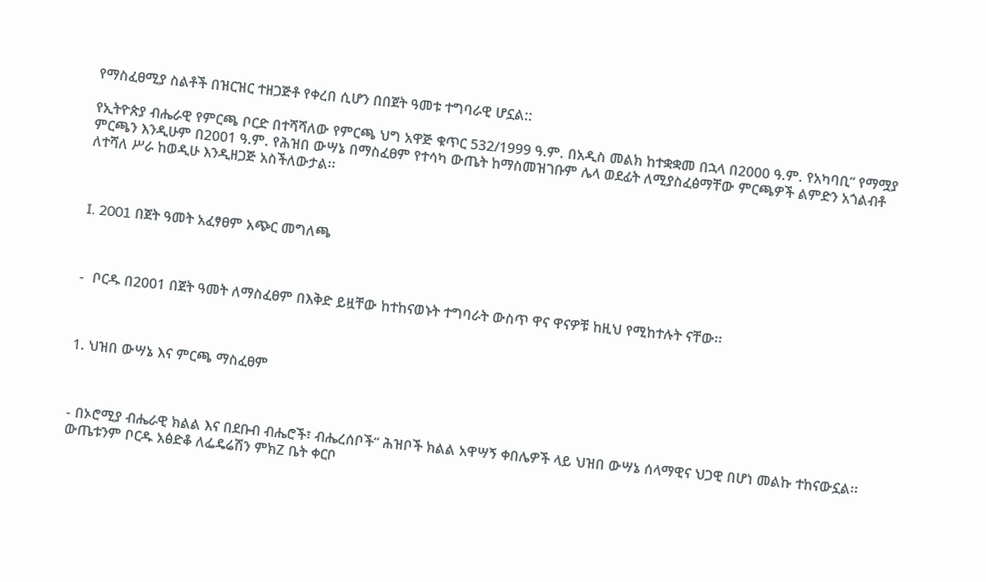የማስፈፀሚያ ስልቶች በዝርዝር ተዘጋጅቶ የቀረበ ሲሆን በበጀት ዓመቱ ተግባራዊ ሆኗል::

የኢትዮጵያ ብሔራዊ የምርጫ ቦርድ በተሻሻለው የምርጫ ህግ አዋጅ ቁጥር 532/1999 ዓ.ም. በአዲስ መልክ ከተቋቋመ በኋላ በ2000 ዓ.ም. የአካባቢ“ የማሟያ ምርጫን እንዲሁም በ2001 ዓ.ም. የሕዝበ ውሣኔ በማስፈፀም የተሳካ ውጤት ከማስመዝገቡም ሌላ ወደፊት ለሚያስፈፅማቸው ምርጫዎች ልምድን አጎልብቶ ለተሻለ ሥራ ከወዲሁ እንዲዘጋጅ አስችለውታል፡፡



I. 2001 በጀት ዓመት አፈፃፀም አጭር መግለጫ



-  ቦርዱ በ2001 በጀት ዓመት ለማስፈፀም በእቅድ ይዟቸው ከተከናወኑት ተግባራት ውስጥ ዋና ዋናዎቹ ከዚህ የሚከተሉት ናቸው፡፡



1. ህዝበ ውሣኔ እና ምርጫ ማስፈፀም



- በኦሮሚያ ብሔራዊ ክልል እና በደቡብ ብሔሮች፣ ብሔረሰቦች“ ሕዝቦች ክልል አዋሣኝ ቀበሌዎች ላይ ህዝበ ውሣኔ ሰላማዊና ህጋዊ በሆነ መልኩ ተከናውኗል፡፡ ውጤቱንም ቦርዱ አፅድቆ ለፌዴሬሽን ምክZ ቤት ቀርቦ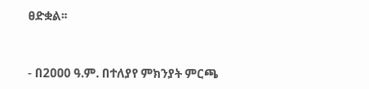ፀድቋል፡፡



- በ2ዐዐ0 ዓ.ም. በተለያየ ምክንያት ምርጫ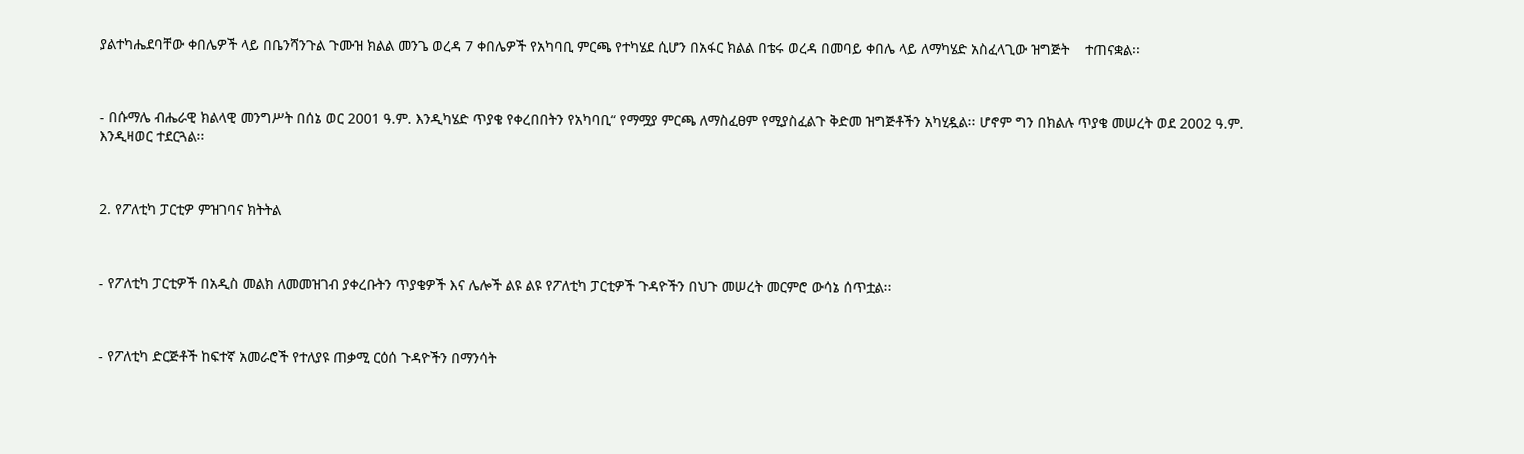ያልተካሔደባቸው ቀበሌዎች ላይ በቤንሻንጉል ጉሙዝ ክልል መንጌ ወረዳ 7 ቀበሌዎች የአካባቢ ምርጫ የተካሄደ ሲሆን በአፋር ክልል በቴሩ ወረዳ በመባይ ቀበሌ ላይ ለማካሄድ አስፈላጊው ዝግጅት    ተጠናቋል፡፡



- በሱማሌ ብሔራዊ ክልላዊ መንግሥት በሰኔ ወር 2001 ዓ.ም. እንዲካሄድ ጥያቄ የቀረበበትን የአካባቢ“ የማሟያ ምርጫ ለማስፈፀም የሚያስፈልጉ ቅድመ ዝግጅቶችን አካሂዷል፡፡ ሆኖም ግን በክልሉ ጥያቄ መሠረት ወደ 2002 ዓ.ም.          እንዲዛወር ተደርጓል፡፡



2. የፖለቲካ ፓርቲዎ ምዝገባና ክትትል



- የፖለቲካ ፓርቲዎች በአዲስ መልክ ለመመዝገብ ያቀረቡትን ጥያቄዎች እና ሌሎች ልዩ ልዩ የፖለቲካ ፓርቲዎች ጉዳዮችን በህጉ መሠረት መርምሮ ውሳኔ ሰጥቷል፡፡



- የፖለቲካ ድርጅቶች ከፍተኛ አመራሮች የተለያዩ ጠቃሚ ርዕሰ ጉዳዮችን በማንሳት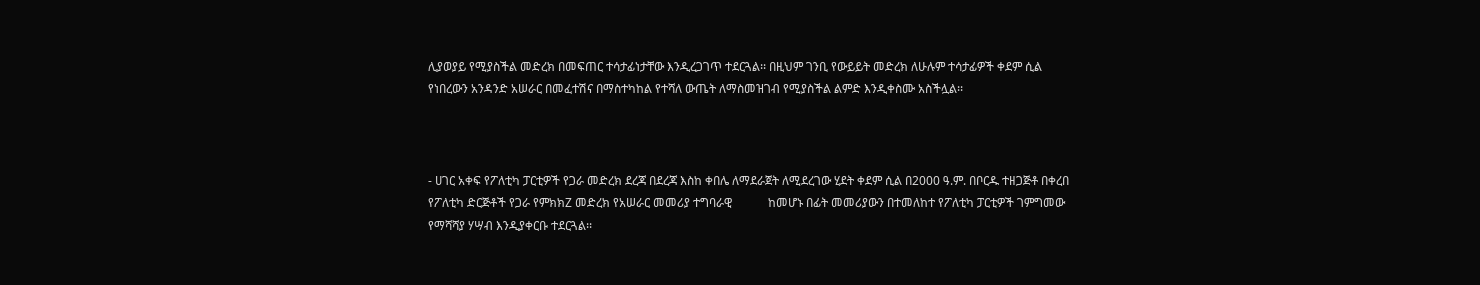ሊያወያይ የሚያስችል መድረክ በመፍጠር ተሳታፊነታቸው እንዲረጋገጥ ተደርጓል፡፡ በዚህም ገንቢ የውይይት መድረክ ለሁሉም ተሳታፊዎች ቀደም ሲል            የነበረውን አንዳንድ አሠራር በመፈተሽና በማስተካከል የተሻለ ውጤት ለማስመዝገብ የሚያስችል ልምድ እንዲቀስሙ አስችሏል፡፡



- ሀገር አቀፍ የፖለቲካ ፓርቲዎች የጋራ መድረክ ደረጃ በደረጃ እስከ ቀበሌ ለማደራጀት ለሚደረገው ሂደት ቀደም ሲል በ2000 ዓ.ም. በቦርዱ ተዘጋጅቶ በቀረበ የፖለቲካ ድርጅቶች የጋራ የምክክZ መድረክ የአሠራር መመሪያ ተግባራዊ            ከመሆኑ በፊት መመሪያውን በተመለከተ የፖለቲካ ፓርቲዎች ገምግመው የማሻሻያ ሃሣብ እንዲያቀርቡ ተደርጓል፡፡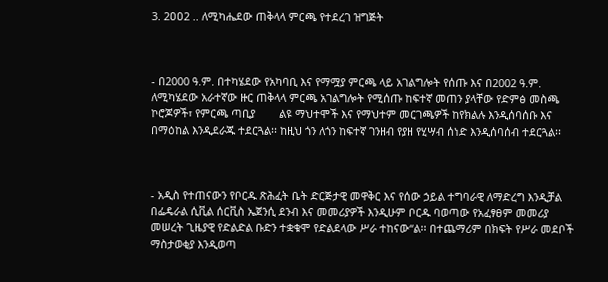3. 2ዐዐ2 .. ለሚካሔደው ጠቅላላ ምርጫ የተደረገ ዝግጅት



- በ2000 ዓ.ም. በተካሄደው የአካባቢ እና የማሟያ ምርጫ ላይ አገልግሎት የሰጡ እና በ2002 ዓ.ም. ለሚካሄደው አራተኛው ዙር ጠቅላላ ምርጫ አገልግሎት የሚሰጡ ከፍተኛ መጠን ያላቸው የድምፅ መስጫ ኮሮጆዎች፣ የምርጫ ጣቢያ        ልዩ ማህተሞች እና የማህተም መርገጫዎች ከየክልሉ እንዲሰባሰቡ እና በማዕከል እንዲደራጁ ተደርጓል፡፡ ከዚህ ጎን ለጎን ከፍተኛ ገንዘብ የያዘ የሂሣብ ሰነድ እንዲሰባሰብ ተደርጓል፡፡



- አዲስ የተጠናውን የቦርዱ ጽሕፈት ቤት ድርጅታዊ መዋቅር እና የሰው ኃይል ተግባራዊ ለማድረግ እንዲቻል በፌዴራል ሲቪል ሰርቪስ ኤጀንሲ ደንብ እና መመሪያዎች እንዲሁም ቦርዱ ባወጣው የአፈፃፀም መመሪያ መሠረት ጊዜያዊ የድልድል ቡድን ተቋቁሞ የድልደላው ሥራ ተከናው“ል፡፡ በተጨማሪም በክፍት የሥራ መደቦች ማስታወቂያ እንዲወጣ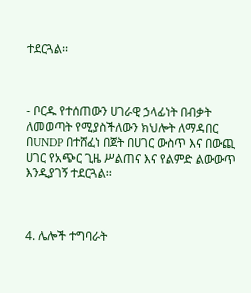ተደርጓል፡፡



- ቦርዱ የተሰጠውን ሀገራዊ ኃላፊነት በብቃት ለመወጣት የሚያስችለውን ክህሎት ለማዳበር በUNDP በተሸፈነ በጀት በሀገር ውስጥ እና በውጪ ሀገር የአጭር ጊዜ ሥልጠና እና የልምድ ልውውጥ እንዲያገኝ ተደርጓል፡፡



4. ሌሎች ተግባራት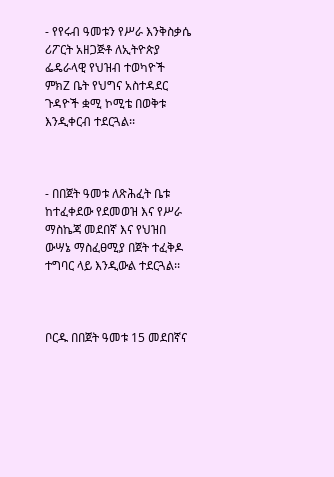- የየሩብ ዓመቱን የሥራ እንቅስቃሴ ሪፖርት አዘጋጅቶ ለኢትዮጵያ ፌዴራላዊ የህዝብ ተወካዮች ምክZ ቤት የህግና አስተዳደር ጉዳዮች ቋሚ ኮሚቴ በወቅቱ እንዲቀርብ ተደርጓል፡፡



- በበጀት ዓመቱ ለጽሕፈት ቤቱ ከተፈቀደው የደመወዝ እና የሥራ ማስኬጃ መደበኛ እና የህዝበ ውሣኔ ማስፈፀሚያ በጀት ተፈቅዶ ተግባር ላይ እንዲውል ተደርጓል፡፡



ቦርዱ በበጀት ዓመቱ 15 መደበኛና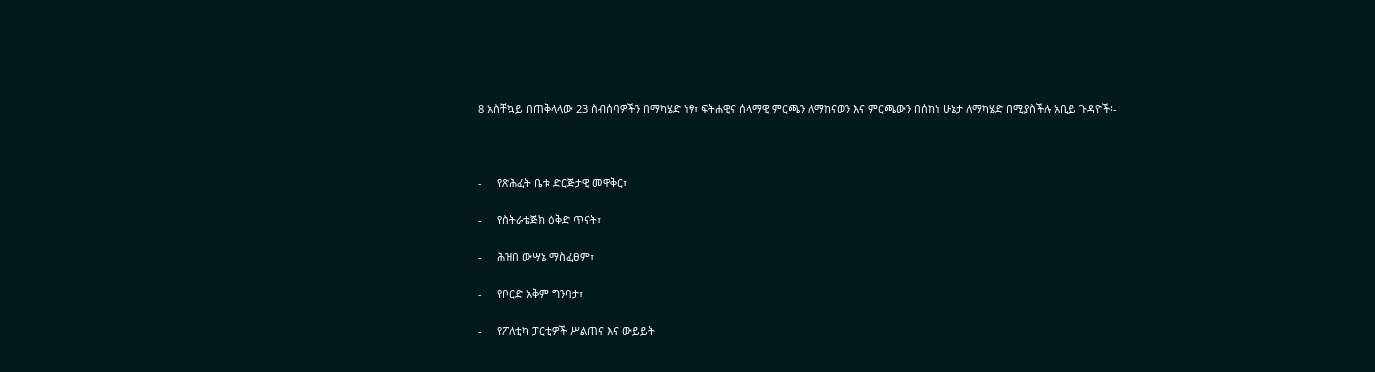8 አስቸኳይ በጠቅላላው 23 ስብሰባዎችን በማካሄድ ነፃ፣ ፍትሐዊና ሰላማዊ ምርጫን ለማከናወን እና ምርጫውን በሰከነ ሁኔታ ለማካሄድ በሚያስችሉ አቢይ ጉዳዮች፡-



-     የጽሕፈት ቤቱ ድርጅታዊ መዋቅር፣

-     የስትራቴጅክ ዕቅድ ጥናት፣

-     ሕዝበ ውሣኔ ማስፈፀም፣

-     የቦርድ አቅም ግንባታ፣

-     የፖለቲካ ፓርቲዎች ሥልጠና እና ውይይት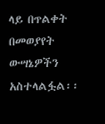ላይ በጥልቀት በመወያየት ውሣኔዎችን አስተላልፏል፡፡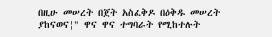በዚሁ መሠረት በጀት አስፈቅዶ በዕቅዱ መሠረት ያከናወና¦" ዋና ዋና ተግባራት የሚከተሉት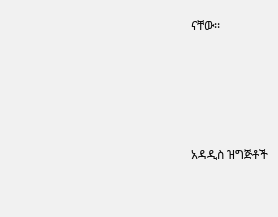ናቸው፡፡





አዳዲስ ዝግጅቶች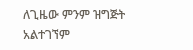ለጊዜው ምንም ዝግጅት አልተገኘም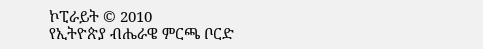ኮፒራይት © 2010
የኢትዮጵያ ብሔራዌ ምርጫ ቦርድ